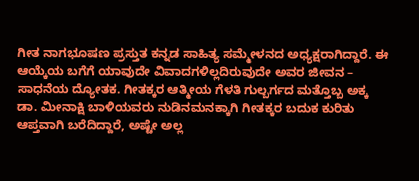ಗೀತ ನಾಗಭೂಷಣ ಪ್ರಸ್ತುತ ಕನ್ನಡ ಸಾಹಿತ್ಯ ಸಮ್ಮೇಳನದ ಅಧ್ಯಕ್ಷರಾಗಿದ್ದಾರೆ. ಈ ಆಯ್ಕೆಯ ಬಗೆಗೆ ಯಾವುದೇ ವಿವಾದಗಳಿಲ್ಲದಿರುವುದೇ ಅವರ ಜೀವನ – ಸಾಧನೆಯ ದ್ಯೋತಕ. ಗೀತಕ್ಕರ ಆತ್ಮೀಯ ಗೆಳತಿ ಗುಲ್ಬರ್ಗದ ಮತ್ತೊಬ್ಬ ಅಕ್ಕ ಡಾ. ಮೀನಾಕ್ಷಿ ಬಾಳಿಯವರು ನುಡಿನಮನಕ್ಕಾಗಿ ಗೀತಕ್ಕರ ಬದುಕ ಕುರಿತು ಆಪ್ತವಾಗಿ ಬರೆದಿದ್ದಾರೆ, ಅಷ್ಟೇ ಅಲ್ಲ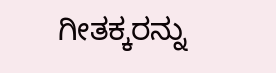ಗೀತಕ್ಕರನ್ನು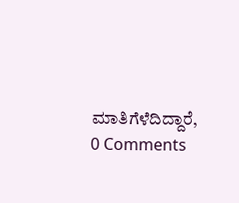ಮಾತಿಗೆಳೆದಿದ್ದಾರೆ,
0 Comments